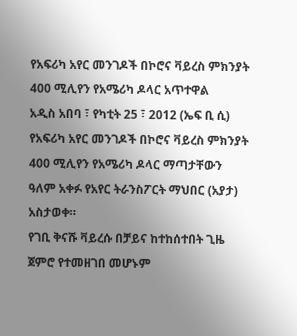የአፍሪካ አየር መንገዶች በኮሮና ቫይረስ ምክንያት 400 ሚሊየን የአሜሪካ ዶላር አጥተዋል
አዲስ አበባ ፣ የካቲት 25 ፣ 2012 (ኤፍ ቢ ሲ) የአፍሪካ አየር መንገዶች በኮሮና ቫይረስ ምክንያት 400 ሚሊየን የአሜሪካ ዶላር ማጣታቸውን ዓለም አቀፉ የአየር ትራንስፖርት ማህበር (አያታ) አስታወቀ።
የገቢ ቅናሹ ቫይረሱ በቻይና ከተከሰተበት ጊዜ ጀምሮ የተመዘገበ መሆኑም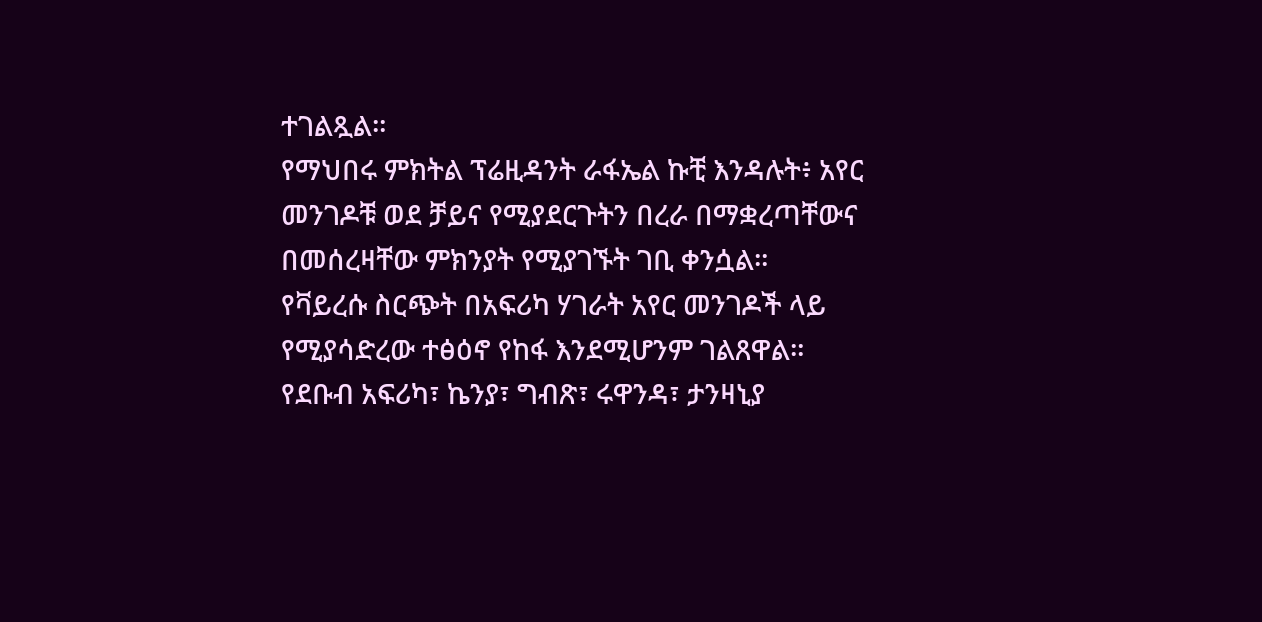ተገልጿል።
የማህበሩ ምክትል ፕሬዚዳንት ራፋኤል ኩቺ እንዳሉት፥ አየር መንገዶቹ ወደ ቻይና የሚያደርጉትን በረራ በማቋረጣቸውና በመሰረዛቸው ምክንያት የሚያገኙት ገቢ ቀንሷል።
የቫይረሱ ስርጭት በአፍሪካ ሃገራት አየር መንገዶች ላይ የሚያሳድረው ተፅዕኖ የከፋ እንደሚሆንም ገልጸዋል።
የደቡብ አፍሪካ፣ ኬንያ፣ ግብጽ፣ ሩዋንዳ፣ ታንዛኒያ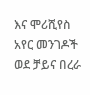እና ሞሪሺየስ አየር መንገዶች ወደ ቻይና በረራ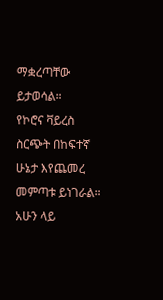ማቋረጣቸው ይታወሳል።
የኮሮና ቫይረስ ስርጭት በከፍተኛ ሁኔታ እየጨመረ መምጣቱ ይነገራል።
አሁን ላይ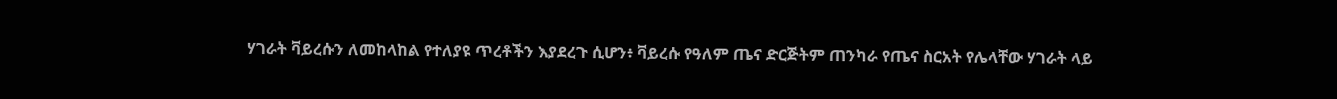ሃገራት ቫይረሱን ለመከላከል የተለያዩ ጥረቶችን እያደረጉ ሲሆን፥ ቫይረሱ የዓለም ጤና ድርጅትም ጠንካራ የጤና ስርአት የሌላቸው ሃገራት ላይ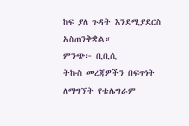ከፍ ያለ ጉዳት እንደሚያደርስ አስጠንቅቋል።
ምንጭ፦ ቢቢሲ
ትኩስ መረጃዎችን በፍጥነት ለማግኘት የቴሌግራም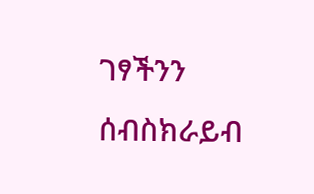ገፃችንን ሰብስክራይብ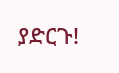ያድርጉ!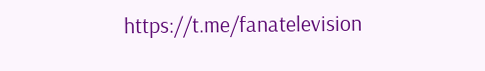https://t.me/fanatelevision